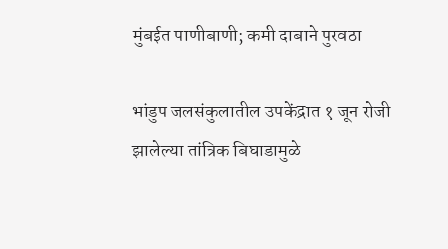मुंबईत पाणीबाणी; कमी दाबाने पुरवठा

भांडुप जलसंकुलातील उपकेंद्रात १ जून रोजी झालेल्या तांत्रिक बिघाडामुळे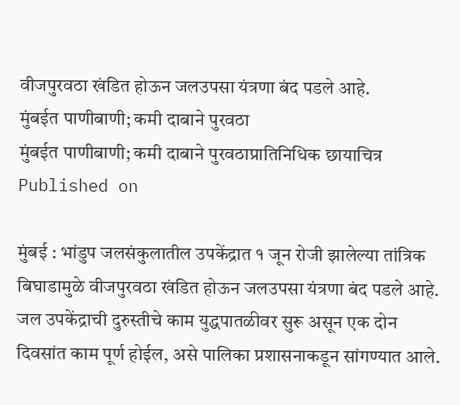वीजपुरवठा खंडित होऊन जलउपसा यंत्रणा बंद पडले आहे.
मुंबईत पाणीबाणी; कमी दाबाने पुरवठा
मुंबईत पाणीबाणी; कमी दाबाने पुरवठाप्रातिनिधिक छायाचित्र
Published on

मुंबई : भांडुप जलसंकुलातील उपकेंद्रात १ जून रोजी झालेल्या तांत्रिक बिघाडामुळे वीजपुरवठा खंडित होऊन जलउपसा यंत्रणा बंद पडले आहे. जल उपकेंद्राची दुरुस्तीचे काम युद्धपातळीवर सुरू असून एक दोन दिवसांत काम पूर्ण होईल, असे पालिका प्रशासनाकडून सांगण्यात आले.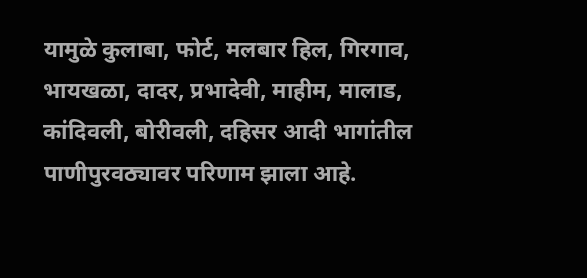यामुळे कुलाबा, फोर्ट, मलबार हिल, गिरगाव, भायखळा, दादर, प्रभादेवी, माहीम, मालाड, कांदिवली, बोरीवली, दहिसर आदी भागांतील पाणीपुरवठ्यावर परिणाम झाला आहे.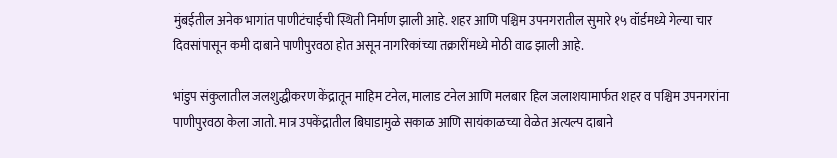मुंबईतील अनेक भागांत पाणीटंचाईची स्थिती निर्माण झाली आहे. शहर आणि पश्चिम उपनगरातील सुमारे १५ वॉर्डमध्ये गेल्या चार दिवसांपासून कमी दाबाने पाणीपुरवठा होत असून नागरिकांच्या तक्रारींमध्ये मोठी वाढ झाली आहे.

भांडुप संकुलातील जलशुद्धीकरण केंद्रातून माहिम टनेल, मालाड टनेल आणि मलबार हिल जलाशयामार्फत शहर व पश्चिम उपनगरांना पाणीपुरवठा केला जातो. मात्र उपकेंद्रातील बिघाडामुळे सकाळ आणि सायंकाळच्या वेळेत अत्यल्प दाबाने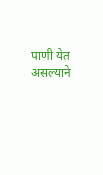पाणी येत असल्याने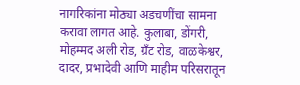नागरिकांना मोठ्या अडचणींचा सामना करावा लागत आहे. कुलाबा, डोंगरी, मोहम्मद अली रोड, ग्रँट रोड, वाळकेश्वर, दादर, प्रभादेवी आणि माहीम परिसरातून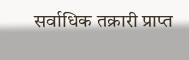सर्वाधिक तक्रारी प्राप्त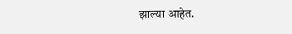झाल्या आहेत.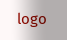logo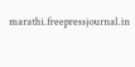marathi.freepressjournal.in